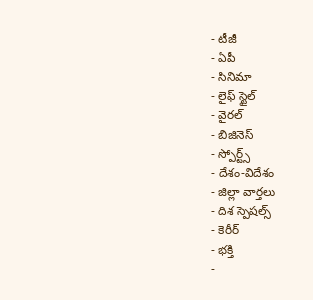- టీజీ
- ఏపీ
- సినిమా
- లైఫ్ స్టైల్
- వైరల్
- బిజినెస్
- స్పోర్ట్స్
- దేశం-విదేశం
- జిల్లా వార్తలు
- దిశ స్పెషల్స్
- కెరీర్
- భక్తి
-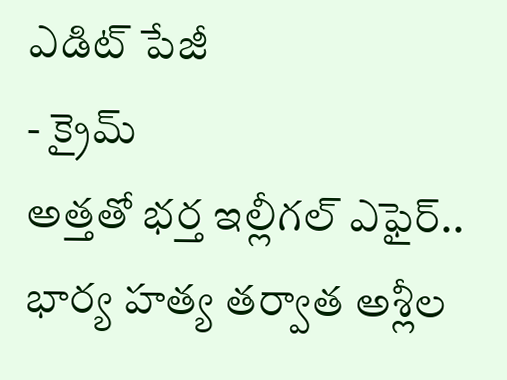ఎడిట్ పేజీ
- క్రైమ్
అత్తతో భర్త ఇల్లీగల్ ఎఫైర్.. భార్య హత్య తర్వాత అశ్లీల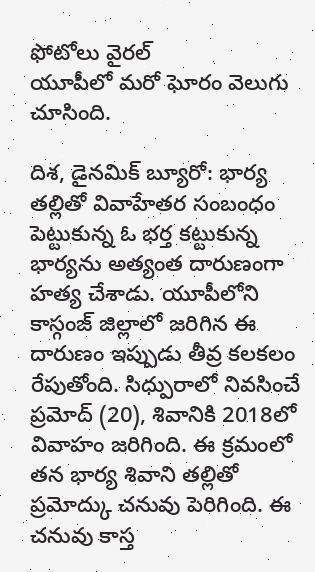ఫోటోలు వైరల్
యూపీలో మరో ఘోరం వెలుగు చూసింది.

దిశ, డైనమిక్ బ్యూరో: భార్య తల్లితో వివాహేతర సంబంధం పెట్టుకున్న ఓ భర్త కట్టుకున్న భార్యను అత్యంత దారుణంగా హత్య చేశాడు. యూపీలోని కాస్గంజ్ జిల్లాలో జరిగిన ఈ దారుణం ఇప్పుడు తీవ్ర కలకలం రేపుతోంది. సిధ్పురాలో నివసించే ప్రమోద్ (20), శివానికి 2018లో వివాహం జరిగింది. ఈ క్రమంలో తన భార్య శివాని తల్లితో ప్రమోద్కు చనువు పెరిగింది. ఈ చనువు కాస్త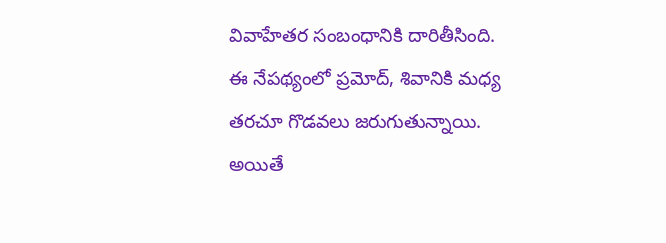వివాహేతర సంబంధానికి దారితీసింది. ఈ నేపథ్యంలో ప్రమోద్, శివానికి మధ్య తరచూ గొడవలు జరుగుతున్నాయి.
అయితే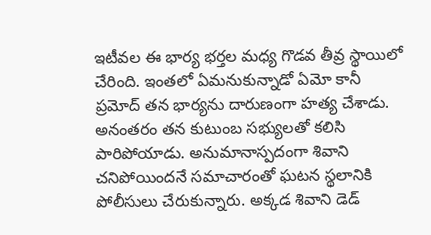ఇటీవల ఈ భార్య భర్తల మధ్య గొడవ తీవ్ర స్థాయిలో చేరింది. ఇంతలో ఏమనుకున్నాడో ఏమో కానీ ప్రమోద్ తన భార్యను దారుణంగా హత్య చేశాడు. అనంతరం తన కుటుంబ సభ్యులతో కలిసి పారిపోయాడు. అనుమానాస్పదంగా శివాని చనిపోయిందనే సమాచారంతో ఘటన స్థలానికి పోలీసులు చేరుకున్నారు. అక్కడ శివాని డెడ్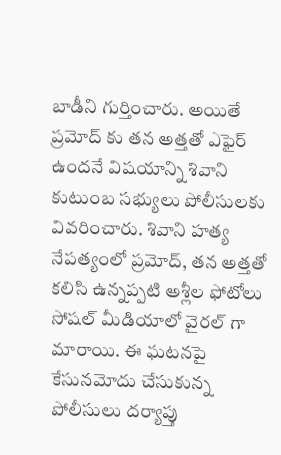బాడీని గుర్తించారు. అయితే ప్రమోద్ కు తన అత్తతో ఎఫైర్ ఉందనే విషయాన్ని శివాని కుటుంబ సభ్యులు పోలీసులకు వివరించారు. శివాని హత్య నేపత్యంలో ప్రమోద్, తన అత్తతో కలిసి ఉన్నప్పటి అశ్లీల ఫోటోలు సోషల్ మీడియాలో వైరల్ గా మారాయి. ఈ ఘటనపై కేసునమోదు చేసుకున్న పోలీసులు దర్యాప్తు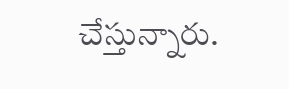చేస్తున్నారు.